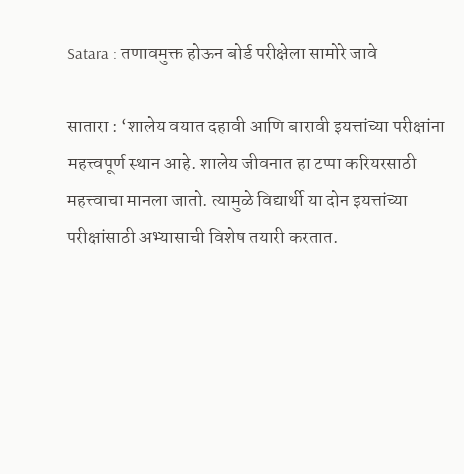Satara : तणावमुक्त होऊन बोर्ड परीक्षेला सामोरे जावे

सातारा : ‘शालेय वयात दहावी आणि बारावी इयत्तांच्या परीक्षांना महत्त्वपूर्ण स्थान आहे. शालेय जीवनात हा टप्पा करियरसाठी महत्त्वाचा मानला जातो. त्यामुळे विद्यार्थी या दोन इयत्तांच्या परीक्षांसाठी अभ्यासाची विशेष तयारी करतात.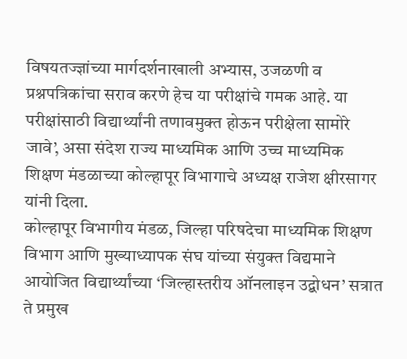विषयतज्ज्ञांच्या मार्गदर्शनाखाली अभ्यास, उजळणी व प्रश्नपत्रिकांचा सराव करणे हेच या परीक्षांचे गमक आहे. या परीक्षांसाठी विद्यार्थ्यांनी तणावमुक्त होऊन परीक्षेला सामोरे जावे’, असा संदेश राज्य माध्यमिक आणि उच्च माध्यमिक शिक्षण मंडळाच्या कोल्हापूर विभागाचे अध्यक्ष राजेश क्षीरसागर यांनी दिला.
कोल्हापूर विभागीय मंडळ, जिल्हा परिषदेचा माध्यमिक शिक्षण विभाग आणि मुख्याध्यापक संघ यांच्या संयुक्त विद्यमाने आयोजित विद्यार्थ्यांच्या ‘जिल्हास्तरीय ऑनलाइन उद्बोधन’ सत्रात ते प्रमुख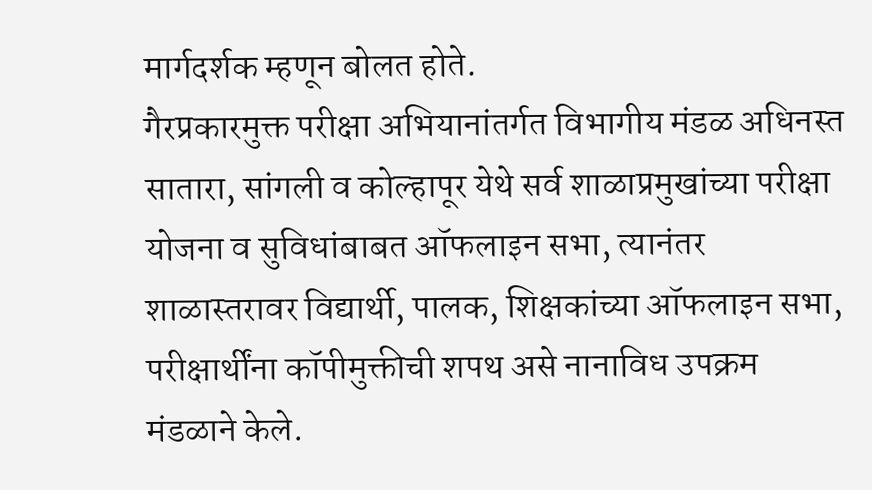मार्गदर्शक म्हणून बोलत होते.
गैरप्रकारमुक्त परीक्षा अभियानांतर्गत विभागीय मंडळ अधिनस्त सातारा, सांगली व कोल्हापूर येथे सर्व शाळाप्रमुखांच्या परीक्षा योजना व सुविधांबाबत ऑफलाइन सभा, त्यानंतर शाळास्तरावर विद्यार्थी, पालक, शिक्षकांच्या ऑफलाइन सभा, परीक्षार्थींना कॉपीमुक्तीची शपथ असे नानाविध उपक्रम मंडळाने केले.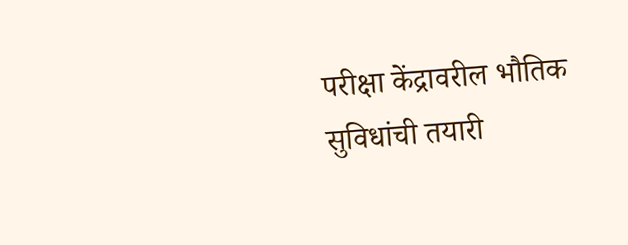परीक्षा केंद्रावरील भौतिक सुविधांची तयारी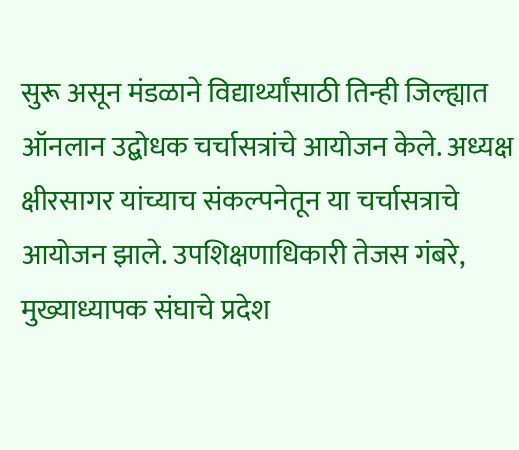सुरू असून मंडळाने विद्यार्थ्यांसाठी तिन्ही जिल्ह्यात ऑनलान उद्बोधक चर्चासत्रांचे आयोजन केले. अध्यक्ष क्षीरसागर यांच्याच संकल्पनेतून या चर्चासत्राचे आयोजन झाले. उपशिक्षणाधिकारी तेजस गंबरे, मुख्याध्यापक संघाचे प्रदेश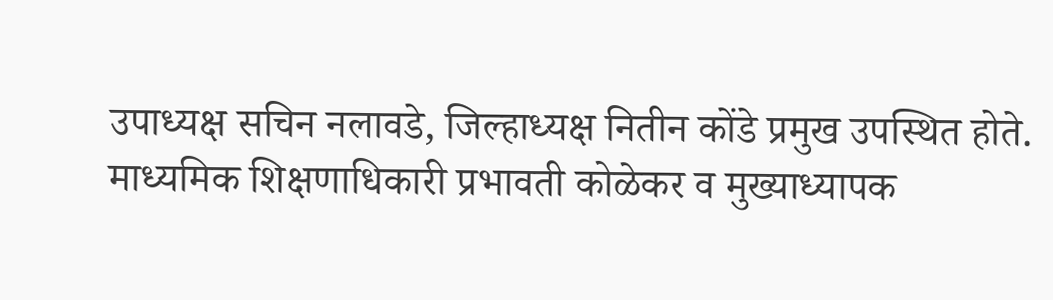उपाध्यक्ष सचिन नलावडे, जिल्हाध्यक्ष नितीन कोंडे प्रमुख उपस्थित होते. माध्यमिक शिक्षणाधिकारी प्रभावती कोळेकर व मुख्याध्यापक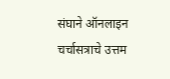संघाने ऑनलाइन चर्चासत्राचे उत्तम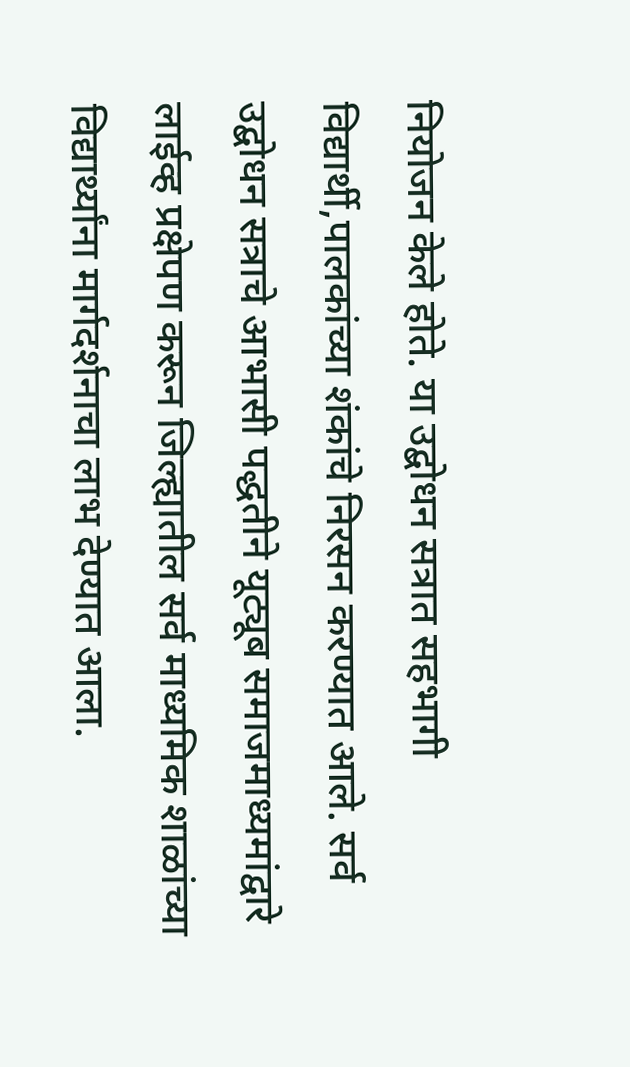नियोजन केले होते. या उद्बोधन सत्रात सहभागी विद्यार्थी,पालकांच्या शंकांचे निरसन करण्यात आले. सर्व उद्बोधन सत्राचे आभासी पद्धतीने यूट्यूब समाजमाध्यमांद्वारे लाईव्ह प्रक्षेपण करून जिल्ह्यातील सर्व माध्यमिक शाळांच्या विद्यार्थ्यांना मार्गदर्शनाचा लाभ देण्यात आला.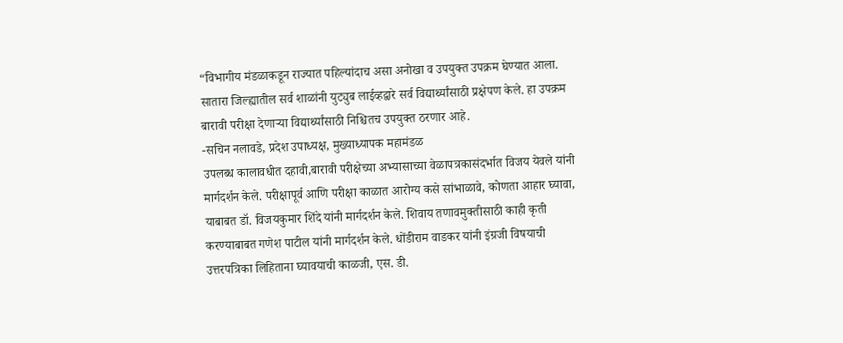“विभागीय मंडळाकडून राज्यात पहिल्यांदाच असा अनोखा व उपयुक्त उपक्रम घेण्यात आला. सातारा जिल्ह्यातील सर्व शाळांनी युट्युब लाईव्हद्वारे सर्व विद्यार्थ्यांसाठी प्रक्षेपण केले. हा उपक्रम बारावी परीक्षा देणाऱ्या विद्यार्थ्यांसाठी निश्चितच उपयुक्त ठरणार आहे.
-सचिन नलावडे, प्रदेश उपाध्यक्ष, मुख्याध्यापक महामंडळ
उपलब्ध कालावधीत दहावी,बारावी परीक्षेच्या अभ्यासाच्या वेळापत्रकासंदर्भात विजय येवले यांनी मार्गदर्शन केले. परीक्षापूर्व आणि परीक्षा काळात आरोग्य कसे सांभाळावे, कोणता आहार घ्यावा, याबाबत डॉ. विजयकुमार शिंदे यांनी मार्गदर्शन केले. शिवाय तणावमुक्तीसाठी काही कृती करण्याबाबत गणेश पाटील यांनी मार्गदर्शन केले. धोंडीराम वाडकर यांनी इंग्रजी विषयाची उत्तरपत्रिका लिहिताना घ्यावयाची काळजी, एस. डी.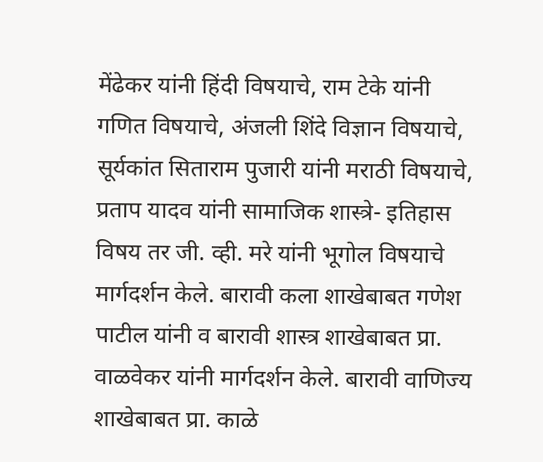मेंढेकर यांनी हिंदी विषयाचे, राम टेके यांनी गणित विषयाचे, अंजली शिंदे विज्ञान विषयाचे, सूर्यकांत सिताराम पुजारी यांनी मराठी विषयाचे, प्रताप यादव यांनी सामाजिक शास्त्रे- इतिहास विषय तर जी. व्ही. मरे यांनी भूगोल विषयाचे मार्गदर्शन केले. बारावी कला शाखेबाबत गणेश पाटील यांनी व बारावी शास्त्र शाखेबाबत प्रा. वाळवेकर यांनी मार्गदर्शन केले. बारावी वाणिज्य शाखेबाबत प्रा. काळे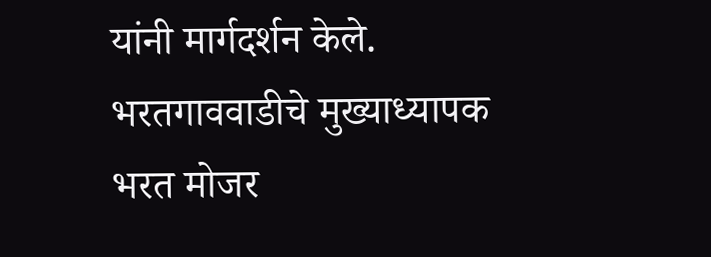यांनी मार्गदर्शन केले. भरतगाववाडीचे मुख्याध्यापक भरत मोजर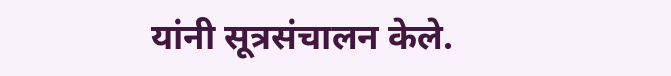यांनी सूत्रसंचालन केले.